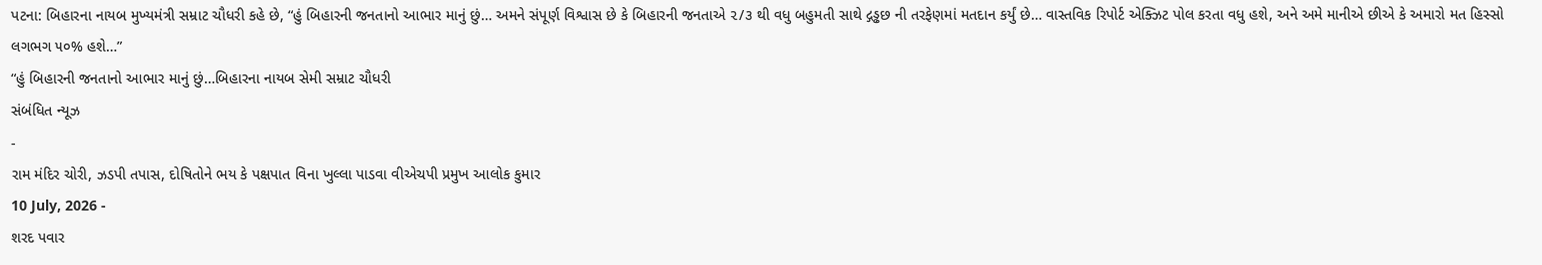પટના: બિહારના નાયબ મુખ્યમંત્રી સમ્રાટ ચૌધરી કહે છે, “હું બિહારની જનતાનો આભાર માનું છું… અમને સંપૂર્ણ વિશ્વાસ છે કે બિહારની જનતાએ ૨/૩ થી વધુ બહુમતી સાથે દ્ગડ્ઢછ ની તરફેણમાં મતદાન કર્યું છે… વાસ્તવિક રિપોર્ટ એક્ઝિટ પોલ કરતા વધુ હશે, અને અમે માનીએ છીએ કે અમારો મત હિસ્સો લગભગ ૫૦% હશે…”
“હું બિહારની જનતાનો આભાર માનું છું…બિહારના નાયબ સેમી સમ્રાટ ચૌધરી
સંબંધિત ન્યૂઝ
-
રામ મંદિર ચોરી, ઝડપી તપાસ, દોષિતોને ભય કે પક્ષપાત વિના ખુલ્લા પાડવા વીએચપી પ્રમુખ આલોક કુમાર
10 July, 2026 -
શરદ પવાર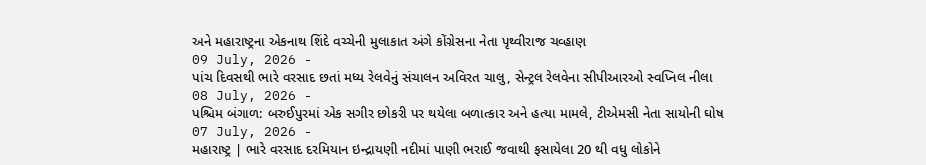અને મહારાષ્ટ્રના એકનાથ શિંદે વચ્ચેની મુલાકાત અંગે કોંગ્રેસના નેતા પૃથ્વીરાજ ચવ્હાણ
09 July, 2026 -
પાંચ દિવસથી ભારે વરસાદ છતાં મધ્ય રેલવેનું સંચાલન અવિરત ચાલુ, સેન્ટ્રલ રેલવેના સીપીઆરઓ સ્વપ્નિલ નીલા
08 July, 2026 -
પશ્ચિમ બંગાળ: બરુઈપુરમાં એક સગીર છોકરી પર થયેલા બળાત્કાર અને હત્યા મામલે, ટીએમસી નેતા સાયોની ઘોષ
07 July, 2026 -
મહારાષ્ટ્ર | ભારે વરસાદ દરમિયાન ઇન્દ્રાયણી નદીમાં પાણી ભરાઈ જવાથી ફસાયેલા 20 થી વધુ લોકોને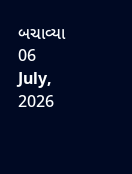બચાવ્યા
06 July, 2026